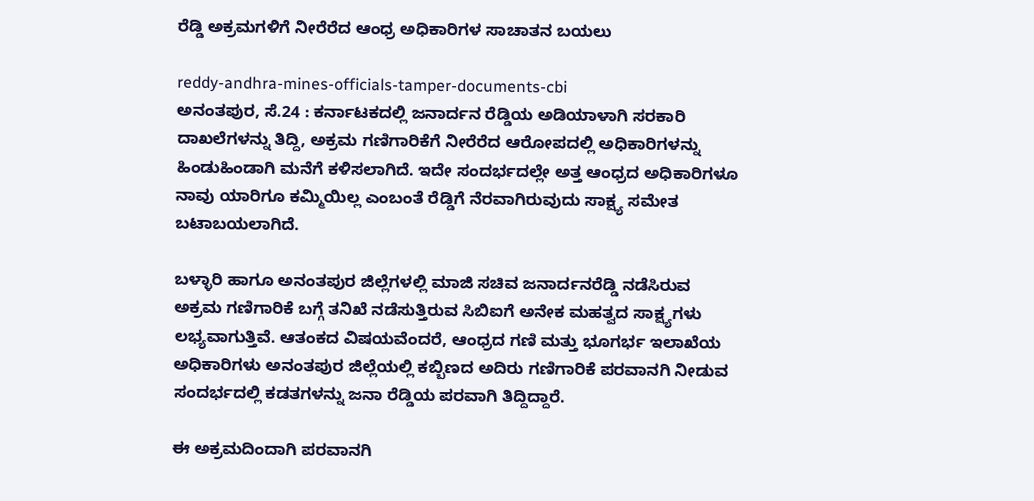ರೆಡ್ಡಿ ಅಕ್ರಮಗಳಿಗೆ ನೀರೆರೆದ ಆಂಧ್ರ ಅಧಿಕಾರಿಗಳ ಸಾಚಾತನ ಬಯಲು

reddy-andhra-mines-officials-tamper-documents-cbi
ಅನಂತಪುರ, ಸೆ.24 : ಕರ್ನಾಟಕದಲ್ಲಿ ಜನಾರ್ದನ ರೆಡ್ಡಿಯ ಅಡಿಯಾಳಾಗಿ ಸರಕಾರಿ ದಾಖಲೆಗಳನ್ನು ತಿದ್ದಿ, ಅಕ್ರಮ ಗಣಿಗಾರಿಕೆಗೆ ನೀರೆರೆದ ಆರೋಪದಲ್ಲಿ ಅಧಿಕಾರಿಗಳನ್ನು ಹಿಂಡುಹಿಂಡಾಗಿ ಮನೆಗೆ ಕಳಿಸಲಾಗಿದೆ. ಇದೇ ಸಂದರ್ಭದಲ್ಲೇ ಅತ್ತ ಆಂಧ್ರದ ಅಧಿಕಾರಿಗಳೂ ನಾವು ಯಾರಿಗೂ ಕಮ್ಮಿಯಿಲ್ಲ ಎಂಬಂತೆ ರೆಡ್ಡಿಗೆ ನೆರವಾಗಿರುವುದು ಸಾಕ್ಷ್ಯ ಸಮೇತ ಬಟಾಬಯಲಾಗಿದೆ.

ಬಳ್ಳಾರಿ ಹಾಗೂ ಅನಂತಪುರ ಜಿಲ್ಲೆಗಳಲ್ಲಿ ಮಾಜಿ ಸಚಿವ ಜನಾರ್ದನರೆಡ್ಡಿ ನಡೆಸಿರುವ ಅಕ್ರಮ ಗಣಿಗಾರಿಕೆ ಬಗ್ಗೆ ತನಿಖೆ ನಡೆಸುತ್ತಿರುವ ಸಿಬಿಐಗೆ ಅನೇಕ ಮಹತ್ವದ ಸಾಕ್ಷ್ಯಗಳು ಲಭ್ಯವಾಗುತ್ತಿವೆ. ಆತಂಕದ ವಿಷಯವೆಂದರೆ, ಆಂಧ್ರದ ಗಣಿ ಮತ್ತು ಭೂಗರ್ಭ ಇಲಾಖೆಯ ಅಧಿಕಾರಿಗಳು ಅನಂತಪುರ ಜಿಲ್ಲೆಯಲ್ಲಿ ಕಬ್ಬಿಣದ ಅದಿರು ಗಣಿಗಾರಿಕೆ ಪರವಾನಗಿ ನೀಡುವ ಸಂದರ್ಭದಲ್ಲಿ ಕಡತಗಳನ್ನು ಜನಾ ರೆಡ್ಡಿಯ ಪರವಾಗಿ ತಿದ್ದಿದ್ದಾರೆ.

ಈ ಅಕ್ರಮದಿಂದಾಗಿ ಪರವಾನಗಿ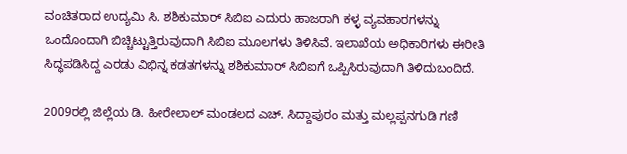ವಂಚಿತರಾದ ಉದ್ಯಮಿ ಸಿ. ಶಶಿಕುಮಾರ್ ಸಿಬಿಐ ಎದುರು ಹಾಜರಾಗಿ ಕಳ್ಳ ವ್ಯವಹಾರಗಳನ್ನು ಒಂದೊಂದಾಗಿ ಬಿಚ್ಚಿಟ್ಟುತ್ತಿರುವುದಾಗಿ ಸಿಬಿಐ ಮೂಲಗಳು ತಿಳಿಸಿವೆ. ಇಲಾಖೆಯ ಅಧಿಕಾರಿಗಳು ಈರೀತಿ ಸಿದ್ಧಪಡಿಸಿದ್ದ ಎರಡು ವಿಭಿನ್ನ ಕಡತಗಳನ್ನು ಶಶಿಕುಮಾರ್ ಸಿಬಿಐಗೆ ಒಪ್ಪಿಸಿರುವುದಾಗಿ ತಿಳಿದುಬಂದಿದೆ.

2009ರಲ್ಲಿ ಜಿಲ್ಲೆಯ ಡಿ. ಹೀರೇಲಾಲ್ ಮಂಡಲದ ಎಚ್. ಸಿದ್ದಾಪುರಂ ಮತ್ತು ಮಲ್ಲಪ್ಪನಗುಡಿ ಗಣಿ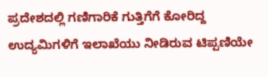ಪ್ರದೇಶದಲ್ಲಿ ಗಣಿಗಾರಿಕೆ ಗುತ್ತಿಗೆಗೆ ಕೋರಿದ್ದ ಉದ್ಯಮಿಗಳಿಗೆ ಇಲಾಖೆಯು ನೀಡಿರುವ ಟಿಪ್ಪಣಿಯೇ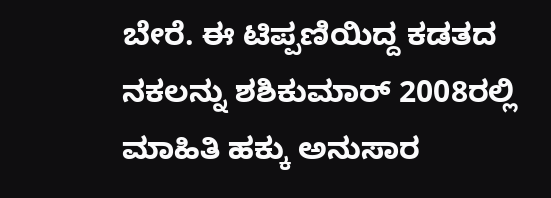ಬೇರೆ. ಈ ಟಿಪ್ಪಣಿಯಿದ್ದ ಕಡತದ ನಕಲನ್ನು ಶಶಿಕುಮಾರ್ 2008ರಲ್ಲಿ ಮಾಹಿತಿ ಹಕ್ಕು ಅನುಸಾರ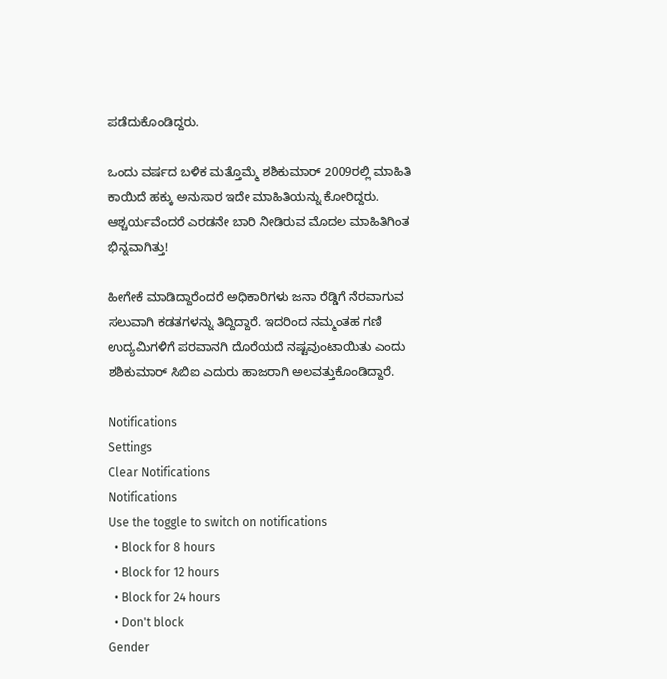ಪಡೆದುಕೊಂಡಿದ್ದರು.

ಒಂದು ವರ್ಷದ ಬಳಿಕ ಮತ್ತೊಮ್ಮೆ ಶಶಿಕುಮಾರ್ 2009ರಲ್ಲಿ ಮಾಹಿತಿ ಕಾಯಿದೆ ಹಕ್ಕು ಅನುಸಾರ ಇದೇ ಮಾಹಿತಿಯನ್ನು ಕೋರಿದ್ದರು. ಆಶ್ಚರ್ಯವೆಂದರೆ ಎರಡನೇ ಬಾರಿ ನೀಡಿರುವ ಮೊದಲ ಮಾಹಿತಿಗಿಂತ ಭಿನ್ನವಾಗಿತ್ತು!

ಹೀಗೇಕೆ ಮಾಡಿದ್ದಾರೆಂದರೆ ಅಧಿಕಾರಿಗಳು ಜನಾ ರೆಡ್ಡಿಗೆ ನೆರವಾಗುವ ಸಲುವಾಗಿ ಕಡತಗಳನ್ನು ತಿದ್ದಿದ್ದಾರೆ. ಇದರಿಂದ ನಮ್ಮಂತಹ ಗಣಿ ಉದ್ಯಮಿಗಳಿಗೆ ಪರವಾನಗಿ ದೊರೆಯದೆ ನಷ್ಟವುಂಟಾಯಿತು ಎಂದು ಶಶಿಕುಮಾರ್ ಸಿಬಿಐ ಎದುರು ಹಾಜರಾಗಿ ಅಲವತ್ತುಕೊಂಡಿದ್ದಾರೆ.

Notifications
Settings
Clear Notifications
Notifications
Use the toggle to switch on notifications
  • Block for 8 hours
  • Block for 12 hours
  • Block for 24 hours
  • Don't block
Gender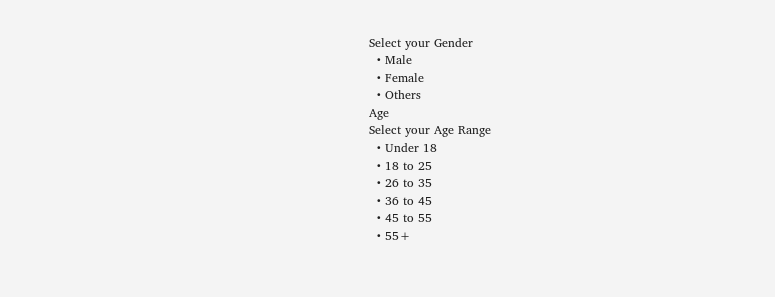Select your Gender
  • Male
  • Female
  • Others
Age
Select your Age Range
  • Under 18
  • 18 to 25
  • 26 to 35
  • 36 to 45
  • 45 to 55
  • 55+